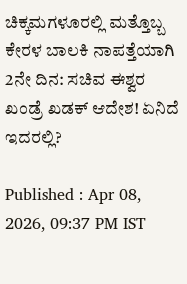ಚಿಕ್ಕಮಗಳೂರಲ್ಲಿ ಮತ್ತೊಬ್ಬ ಕೇರಳ ಬಾಲಕಿ ನಾಪತ್ತೆಯಾಗಿ 2ನೇ ದಿನ: ಸಚಿವ ಈಶ್ವರ ಖಂಡ್ರೆ ಖಡಕ್ ಆದೇಶ! ಏನಿದೆ ಇದರಲ್ಲಿ?

Published : Apr 08, 2026, 09:37 PM IST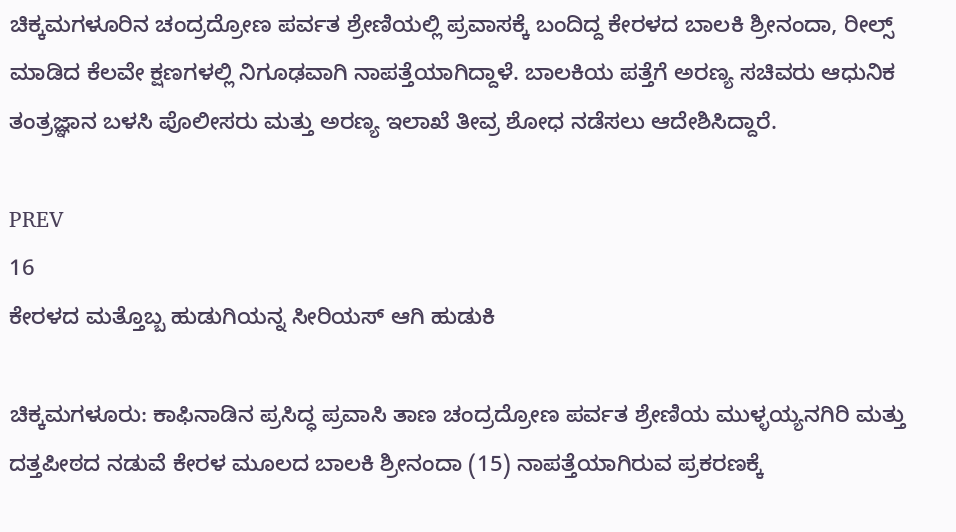ಚಿಕ್ಕಮಗಳೂರಿನ ಚಂದ್ರದ್ರೋಣ ಪರ್ವತ ಶ್ರೇಣಿಯಲ್ಲಿ ಪ್ರವಾಸಕ್ಕೆ ಬಂದಿದ್ದ ಕೇರಳದ ಬಾಲಕಿ ಶ್ರೀನಂದಾ, ರೀಲ್ಸ್ ಮಾಡಿದ ಕೆಲವೇ ಕ್ಷಣಗಳಲ್ಲಿ ನಿಗೂಢವಾಗಿ ನಾಪತ್ತೆಯಾಗಿದ್ದಾಳೆ. ಬಾಲಕಿಯ ಪತ್ತೆಗೆ ಅರಣ್ಯ ಸಚಿವರು ಆಧುನಿಕ ತಂತ್ರಜ್ಞಾನ ಬಳಸಿ ಪೊಲೀಸರು ಮತ್ತು ಅರಣ್ಯ ಇಲಾಖೆ ತೀವ್ರ ಶೋಧ ನಡೆಸಲು ಆದೇಶಿಸಿದ್ದಾರೆ.

PREV
16
ಕೇರಳದ ಮತ್ತೊಬ್ಬ ಹುಡುಗಿಯನ್ನ ಸೀರಿಯಸ್ ಆಗಿ ಹುಡುಕಿ

ಚಿಕ್ಕಮಗಳೂರು: ಕಾಫಿನಾಡಿನ ಪ್ರಸಿದ್ಧ ಪ್ರವಾಸಿ ತಾಣ ಚಂದ್ರದ್ರೋಣ ಪರ್ವತ ಶ್ರೇಣಿಯ ಮುಳ್ಳಯ್ಯನಗಿರಿ ಮತ್ತು ದತ್ತಪೀಠದ ನಡುವೆ ಕೇರಳ ಮೂಲದ ಬಾಲಕಿ ಶ್ರೀನಂದಾ (15) ನಾಪತ್ತೆಯಾಗಿರುವ ಪ್ರಕರಣಕ್ಕೆ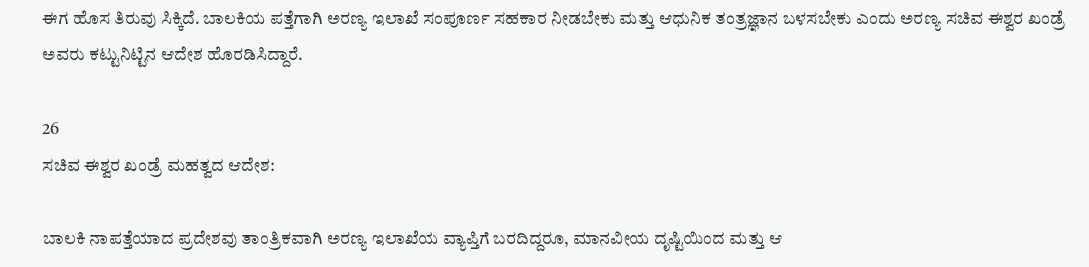ಈಗ ಹೊಸ ತಿರುವು ಸಿಕ್ಕಿದೆ. ಬಾಲಕಿಯ ಪತ್ತೆಗಾಗಿ ಅರಣ್ಯ ಇಲಾಖೆ ಸಂಪೂರ್ಣ ಸಹಕಾರ ನೀಡಬೇಕು ಮತ್ತು ಆಧುನಿಕ ತಂತ್ರಜ್ಞಾನ ಬಳಸಬೇಕು ಎಂದು ಅರಣ್ಯ ಸಚಿವ ಈಶ್ವರ ಖಂಡ್ರೆ ಅವರು ಕಟ್ಟುನಿಟ್ಟಿನ ಆದೇಶ ಹೊರಡಿಸಿದ್ದಾರೆ.

26
ಸಚಿವ ಈಶ್ವರ ಖಂಡ್ರೆ ಮಹತ್ವದ ಆದೇಶ:

ಬಾಲಕಿ ನಾಪತ್ತೆಯಾದ ಪ್ರದೇಶವು ತಾಂತ್ರಿಕವಾಗಿ ಅರಣ್ಯ ಇಲಾಖೆಯ ವ್ಯಾಪ್ತಿಗೆ ಬರದಿದ್ದರೂ, ಮಾನವೀಯ ದೃಷ್ಟಿಯಿಂದ ಮತ್ತು ಆ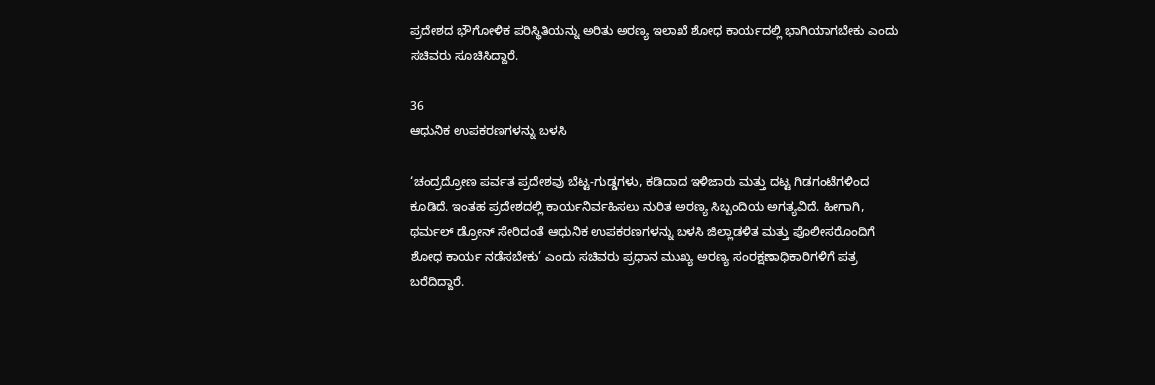ಪ್ರದೇಶದ ಭೌಗೋಳಿಕ ಪರಿಸ್ಥಿತಿಯನ್ನು ಅರಿತು ಅರಣ್ಯ ಇಲಾಖೆ ಶೋಧ ಕಾರ್ಯದಲ್ಲಿ ಭಾಗಿಯಾಗಬೇಕು ಎಂದು ಸಚಿವರು ಸೂಚಿಸಿದ್ದಾರೆ.

36
ಆಧುನಿಕ ಉಪಕರಣಗಳನ್ನು ಬಳಸಿ

‘ಚಂದ್ರದ್ರೋಣ ಪರ್ವತ ಪ್ರದೇಶವು ಬೆಟ್ಟ-ಗುಡ್ಡಗಳು, ಕಡಿದಾದ ಇಳಿಜಾರು ಮತ್ತು ದಟ್ಟ ಗಿಡಗಂಟೆಗಳಿಂದ ಕೂಡಿದೆ. ಇಂತಹ ಪ್ರದೇಶದಲ್ಲಿ ಕಾರ್ಯನಿರ್ವಹಿಸಲು ನುರಿತ ಅರಣ್ಯ ಸಿಬ್ಬಂದಿಯ ಅಗತ್ಯವಿದೆ. ಹೀಗಾಗಿ, ಥರ್ಮಲ್ ಡ್ರೋನ್ ಸೇರಿದಂತೆ ಆಧುನಿಕ ಉಪಕರಣಗಳನ್ನು ಬಳಸಿ ಜಿಲ್ಲಾಡಳಿತ ಮತ್ತು ಪೊಲೀಸರೊಂದಿಗೆ ಶೋಧ ಕಾರ್ಯ ನಡೆಸಬೇಕು’ ಎಂದು ಸಚಿವರು ಪ್ರಧಾನ ಮುಖ್ಯ ಅರಣ್ಯ ಸಂರಕ್ಷಣಾಧಿಕಾರಿಗಳಿಗೆ ಪತ್ರ ಬರೆದಿದ್ದಾರೆ.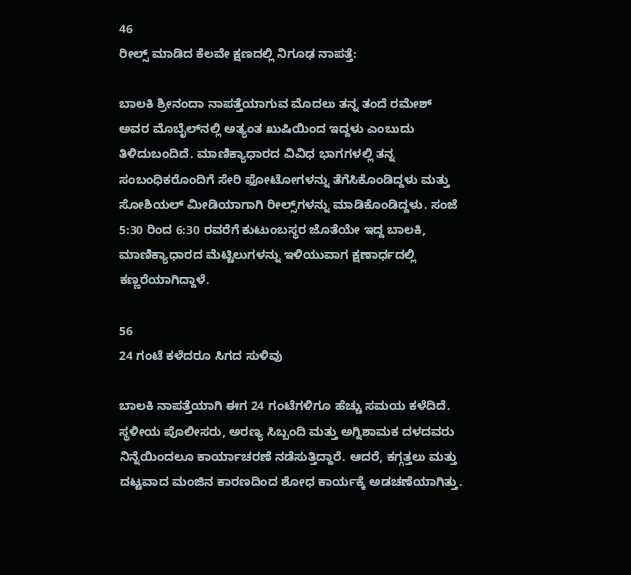46
ರೀಲ್ಸ್ ಮಾಡಿದ ಕೆಲವೇ ಕ್ಷಣದಲ್ಲಿ ನಿಗೂಢ ನಾಪತ್ತೆ:

ಬಾಲಕಿ ಶ್ರೀನಂದಾ ನಾಪತ್ತೆಯಾಗುವ ಮೊದಲು ತನ್ನ ತಂದೆ ರಮೇಶ್ ಅವರ ಮೊಬೈಲ್‌ನಲ್ಲಿ ಅತ್ಯಂತ ಖುಷಿಯಿಂದ ಇದ್ದಳು ಎಂಬುದು ತಿಳಿದುಬಂದಿದೆ. ಮಾಣಿಕ್ಯಾಧಾರದ ವಿವಿಧ ಭಾಗಗಳಲ್ಲಿ ತನ್ನ ಸಂಬಂಧಿಕರೊಂದಿಗೆ ಸೇರಿ ಫೋಟೋಗಳನ್ನು ತೆಗೆಸಿಕೊಂಡಿದ್ದಳು ಮತ್ತು ಸೋಶಿಯಲ್ ಮೀಡಿಯಾಗಾಗಿ ರೀಲ್ಸ್‌ಗಳನ್ನು ಮಾಡಿಕೊಂಡಿದ್ದಳು. ಸಂಜೆ 5:30 ರಿಂದ 6:30 ರವರೆಗೆ ಕುಟುಂಬಸ್ಥರ ಜೊತೆಯೇ ಇದ್ದ ಬಾಲಕಿ, ಮಾಣಿಕ್ಯಾಧಾರದ ಮೆಟ್ಟಿಲುಗಳನ್ನು ಇಳಿಯುವಾಗ ಕ್ಷಣಾರ್ಧದಲ್ಲಿ ಕಣ್ಣರೆಯಾಗಿದ್ದಾಳೆ.

56
24 ಗಂಟೆ ಕಳೆದರೂ ಸಿಗದ ಸುಳಿವು

ಬಾಲಕಿ ನಾಪತ್ತೆಯಾಗಿ ಈಗ 24 ಗಂಟೆಗಳಿಗೂ ಹೆಚ್ಚು ಸಮಯ ಕಳೆದಿದೆ. ಸ್ಥಳೀಯ ಪೊಲೀಸರು, ಅರಣ್ಯ ಸಿಬ್ಬಂದಿ ಮತ್ತು ಅಗ್ನಿಶಾಮಕ ದಳದವರು ನಿನ್ನೆಯಿಂದಲೂ ಕಾರ್ಯಾಚರಣೆ ನಡೆಸುತ್ತಿದ್ದಾರೆ. ಆದರೆ, ಕಗ್ಗತ್ತಲು ಮತ್ತು ದಟ್ಟವಾದ ಮಂಜಿನ ಕಾರಣದಿಂದ ಶೋಧ ಕಾರ್ಯಕ್ಕೆ ಅಡಚಣೆಯಾಗಿತ್ತು.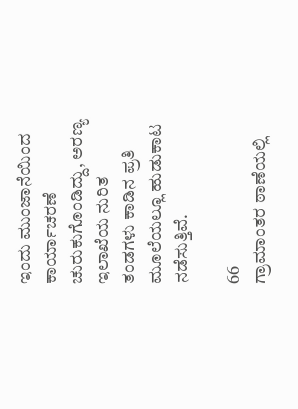ಇಂದು ಮುಂಜಾನೆಯಿಂದ ಕಾರ್ಯಾಚರಣೆ ಚುರುಕುಗೊಂಡಿದ್ದು, ಅರಣ್ಯ ಇಲಾಖೆಯ ನುರಿತ ತಂಡಗಳು ಕಾಡಿನ ಪ್ರತಿ ಮೂಲೆಯಲ್ಲೂ ಹುಡುಕಾಟ ನಡೆಸುತ್ತಿವೆ.

66
ಗ್ರಾಮಾಂತರ ಠಾಣೆಯಲ್ಲಿ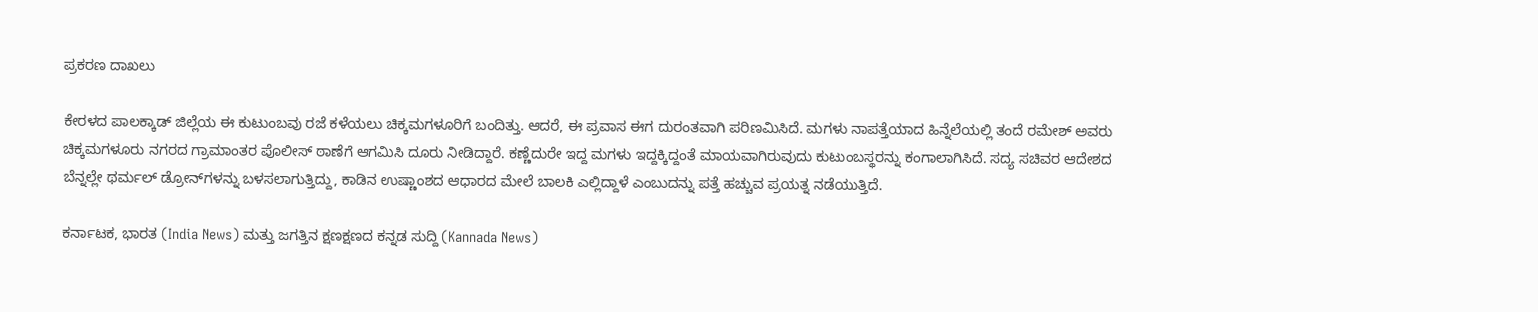ಪ್ರಕರಣ ದಾಖಲು

ಕೇರಳದ ಪಾಲಕ್ಕಾಡ್ ಜಿಲ್ಲೆಯ ಈ ಕುಟುಂಬವು ರಜೆ ಕಳೆಯಲು ಚಿಕ್ಕಮಗಳೂರಿಗೆ ಬಂದಿತ್ತು. ಆದರೆ, ಈ ಪ್ರವಾಸ ಈಗ ದುರಂತವಾಗಿ ಪರಿಣಮಿಸಿದೆ. ಮಗಳು ನಾಪತ್ತೆಯಾದ ಹಿನ್ನೆಲೆಯಲ್ಲಿ ತಂದೆ ರಮೇಶ್ ಅವರು ಚಿಕ್ಕಮಗಳೂರು ನಗರದ ಗ್ರಾಮಾಂತರ ಪೊಲೀಸ್ ಠಾಣೆಗೆ ಆಗಮಿಸಿ ದೂರು ನೀಡಿದ್ದಾರೆ. ಕಣ್ಣೆದುರೇ ಇದ್ದ ಮಗಳು ಇದ್ದಕ್ಕಿದ್ದಂತೆ ಮಾಯವಾಗಿರುವುದು ಕುಟುಂಬಸ್ಥರನ್ನು ಕಂಗಾಲಾಗಿಸಿದೆ. ಸದ್ಯ ಸಚಿವರ ಆದೇಶದ ಬೆನ್ನಲ್ಲೇ ಥರ್ಮಲ್ ಡ್ರೋನ್‌ಗಳನ್ನು ಬಳಸಲಾಗುತ್ತಿದ್ದು, ಕಾಡಿನ ಉಷ್ಣಾಂಶದ ಆಧಾರದ ಮೇಲೆ ಬಾಲಕಿ ಎಲ್ಲಿದ್ದಾಳೆ ಎಂಬುದನ್ನು ಪತ್ತೆ ಹಚ್ಚುವ ಪ್ರಯತ್ನ ನಡೆಯುತ್ತಿದೆ.

ಕರ್ನಾಟಕ, ಭಾರತ (India News) ಮತ್ತು ಜಗತ್ತಿನ ಕ್ಷಣಕ್ಷಣದ ಕನ್ನಡ ಸುದ್ದಿ (Kannada News)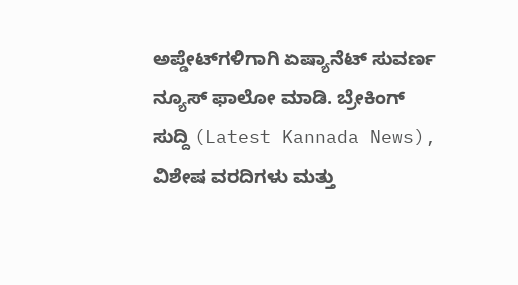ಅಪ್ಡೇಟ್‌ಗಳಿಗಾಗಿ ಏಷ್ಯಾನೆಟ್ ಸುವರ್ಣ ನ್ಯೂಸ್‌ ಫಾಲೋ ಮಾಡಿ. ಬ್ರೇಕಿಂಗ್ ಸುದ್ದಿ (Latest Kannada News), ವಿಶೇಷ ವರದಿಗಳು ಮತ್ತು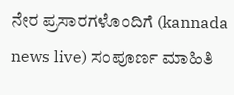ನೇರ ಪ್ರಸಾರಗಳೊಂದಿಗೆ (kannada news live) ಸಂಪೂರ್ಣ ಮಾಹಿತಿ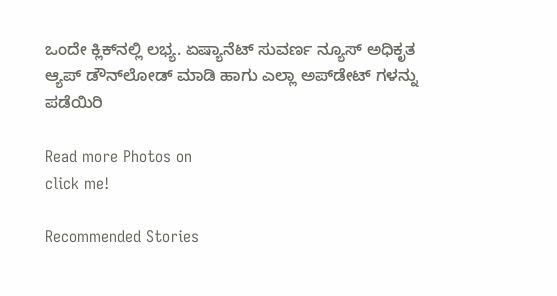ಒಂದೇ ಕ್ಲಿಕ್‌ನಲ್ಲಿ ಲಭ್ಯ. ಏಷ್ಯಾನೆಟ್ ಸುವರ್ಣ ನ್ಯೂಸ್ ಅಧಿಕೃತ ಆ್ಯಪ್ ಡೌನ್‌ಲೋಡ್ ಮಾಡಿ ಹಾಗು ಎಲ್ಲಾ ಅಪ್‌ಡೇಟ್ ಗಳನ್ನು ಪಡೆಯಿರಿ

Read more Photos on
click me!

Recommended Stories